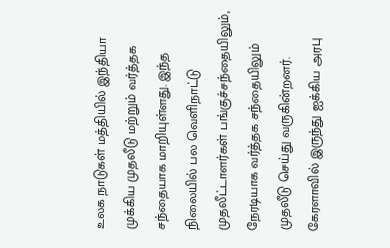உலக நாடுகள் மத்தியில் இந்தியா முக்கிய முதலீடு மற்றும் வர்த்தக சந்தையாக மாறியுள்ளது. இந்த நிலையில் பல வெளிநாட்டு முதலீட்டாளர்கள் பங்குச்சந்தையிலும், நேரடியாக வர்த்தக சந்தையிலும் முதலீடு செய்து வருகின்றனர்.
கேரளாவில் இருந்து ஐக்கிய அரபு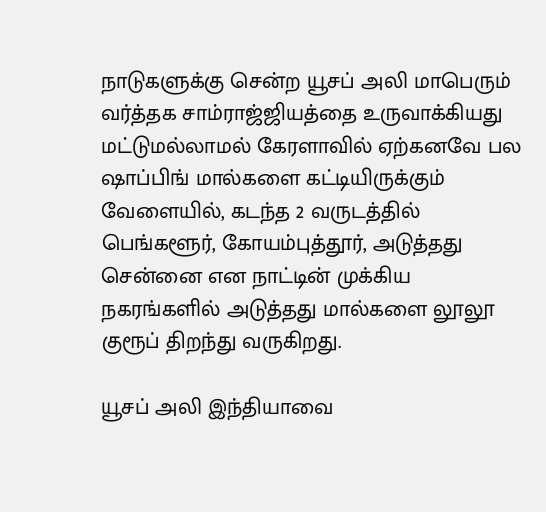நாடுகளுக்கு சென்ற யூசப் அலி மாபெரும் வர்த்தக சாம்ராஜ்ஜியத்தை உருவாக்கியது மட்டுமல்லாமல் கேரளாவில் ஏற்கனவே பல ஷாப்பிங் மால்களை கட்டியிருக்கும் வேளையில், கடந்த 2 வருடத்தில் பெங்களூர், கோயம்புத்தூர், அடுத்தது சென்னை என நாட்டின் முக்கிய நகரங்களில் அடுத்தது மால்களை லூலூ குரூப் திறந்து வருகிறது.

யூசப் அலி இந்தியாவை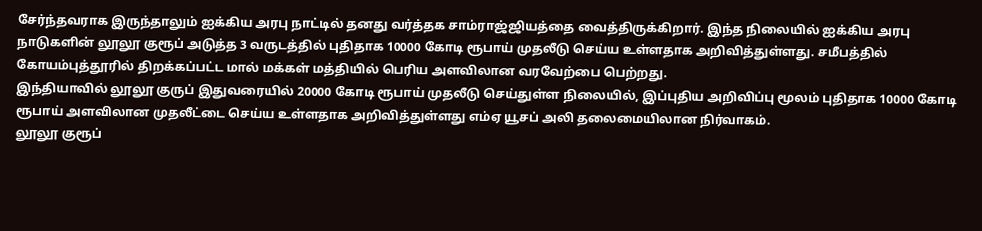சேர்ந்தவராக இருந்தாலும் ஐக்கிய அரபு நாட்டில் தனது வர்த்தக சாம்ராஜ்ஜியத்தை வைத்திருக்கிறார். இந்த நிலையில் ஐக்கிய அரபு நாடுகளின் லூலூ குரூப் அடுத்த 3 வருடத்தில் புதிதாக 10000 கோடி ரூபாய் முதலீடு செய்ய உள்ளதாக அறிவித்துள்ளது. சமீபத்தில் கோயம்புத்தூரில் திறக்கப்பட்ட மால் மக்கள் மத்தியில் பெரிய அளவிலான வரவேற்பை பெற்றது.
இந்தியாவில் லூலூ குருப் இதுவரையில் 20000 கோடி ரூபாய் முதலீடு செய்துள்ள நிலையில், இப்புதிய அறிவிப்பு மூலம் புதிதாக 10000 கோடி ரூபாய் அளவிலான முதலீட்டை செய்ய உள்ளதாக அறிவித்துள்ளது எம்ஏ யூசப் அலி தலைமையிலான நிர்வாகம்.
லூலூ குரூப்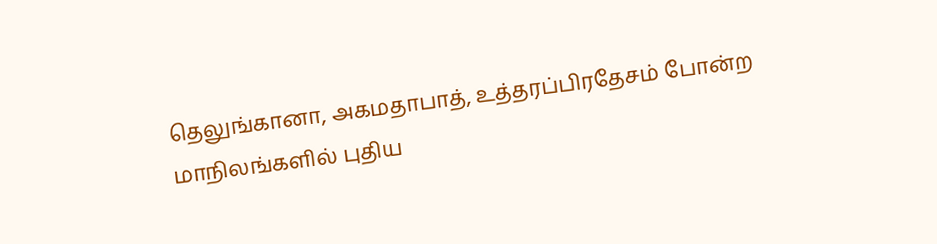தெலுங்கானா, அகமதாபாத், உத்தரப்பிரதேசம் போன்ற மாநிலங்களில் புதிய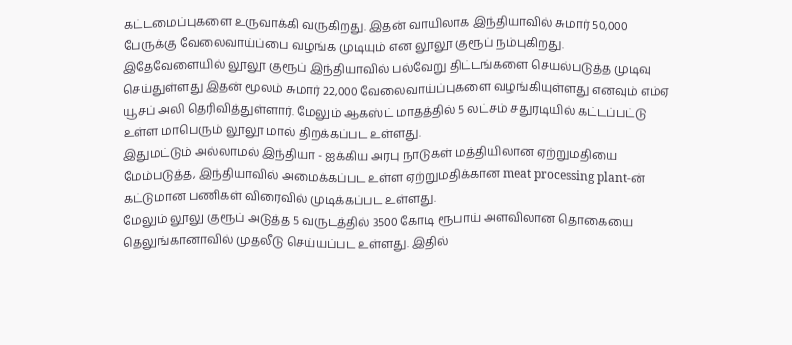கட்டமைப்புகளை உருவாக்கி வருகிறது. இதன் வாயிலாக இந்தியாவில் சுமார் 50,000 பேருக்கு வேலைவாய்ப்பை வழங்க முடியும் என லூலூ குரூப் நம்புகிறது.
இதேவேளையில் லூலூ குரூப் இந்தியாவில் பல்வேறு திட்டங்களை செயல்படுத்த முடிவு செய்துள்ளது இதன் மூலம் சுமார் 22,000 வேலைவாய்ப்புகளை வழங்கியுள்ளது எனவும் எம்ஏ யூசப் அலி தெரிவித்துள்ளார். மேலும் ஆகஸ்ட் மாதத்தில் 5 லட்சம் சதுரடியில் கட்டப்பட்டு உள்ள மாபெரும் லூலூ மால் திறக்கப்பட உள்ளது.
இதுமட்டும் அல்லாமல் இந்தியா - ஐக்கிய அரபு நாடுகள் மத்தியிலான ஏற்றுமதியை மேம்படுத்த, இந்தியாவில் அமைக்கப்பட உள்ள ஏற்றுமதிக்கான meat processing plant-ன் கட்டுமான பணிகள் விரைவில் முடிக்கப்பட உள்ளது.
மேலும் லூலு குரூப் அடுத்த 5 வருடத்தில் 3500 கோடி ரூபாய் அளவிலான தொகையை தெலுங்கானாவில் முதலீடு செய்யப்பட உள்ளது. இதில்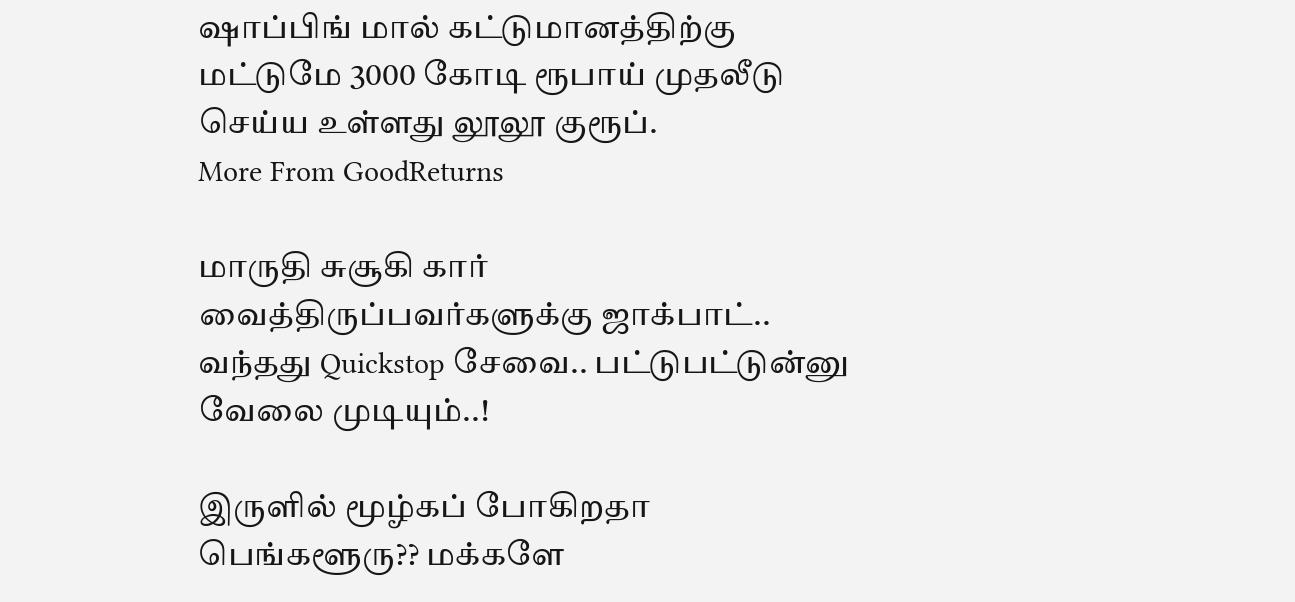ஷாப்பிங் மால் கட்டுமானத்திற்கு மட்டுமே 3000 கோடி ரூபாய் முதலீடு செய்ய உள்ளது லூலூ குரூப்.
More From GoodReturns

மாருதி சுசூகி கார் வைத்திருப்பவர்களுக்கு ஜாக்பாட்.. வந்தது Quickstop சேவை.. பட்டுபட்டுன்னு வேலை முடியும்..!

இருளில் மூழ்கப் போகிறதா பெங்களூரு?? மக்களே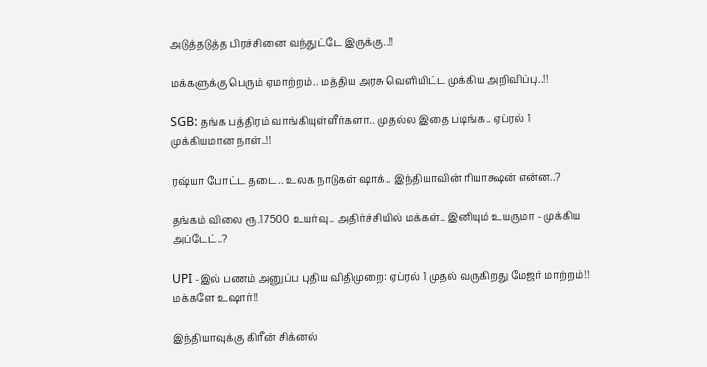அடுத்தடுத்த பிரச்சினை வந்துட்டே இருக்கு..!!

மக்களுக்கு பெரும் ஏமாற்றம்.. மத்திய அரசு வெளியிட்ட முக்கிய அறிவிப்பு..!!

SGB: தங்க பத்திரம் வாங்கியுள்ளீர்களா.. முதல்ல இதை படிங்க.. ஏப்ரல் 1 முக்கியமான நாள்..!!

ரஷ்யா போட்ட தடை.. உலக நாடுகள் ஷாக்.. இந்தியாவின் ரியாக்ஷன் என்ன..?

தங்கம் விலை ரூ.17500 உயர்வு.. அதிர்ச்சியில் மக்கள்.. இனியும் உயருமா - முக்கிய அப்டேட்..?

UPI -இல் பணம் அனுப்ப புதிய விதிமுறை: ஏப்ரல் 1 முதல் வருகிறது மேஜர் மாற்றம்!! மக்களே உஷார்!!

இந்தியாவுக்கு கிரீன் சிக்னல்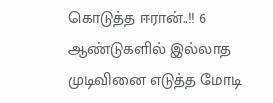கொடுத்த ஈரான்..!! 6 ஆண்டுகளில் இல்லாத முடிவினை எடுத்த மோடி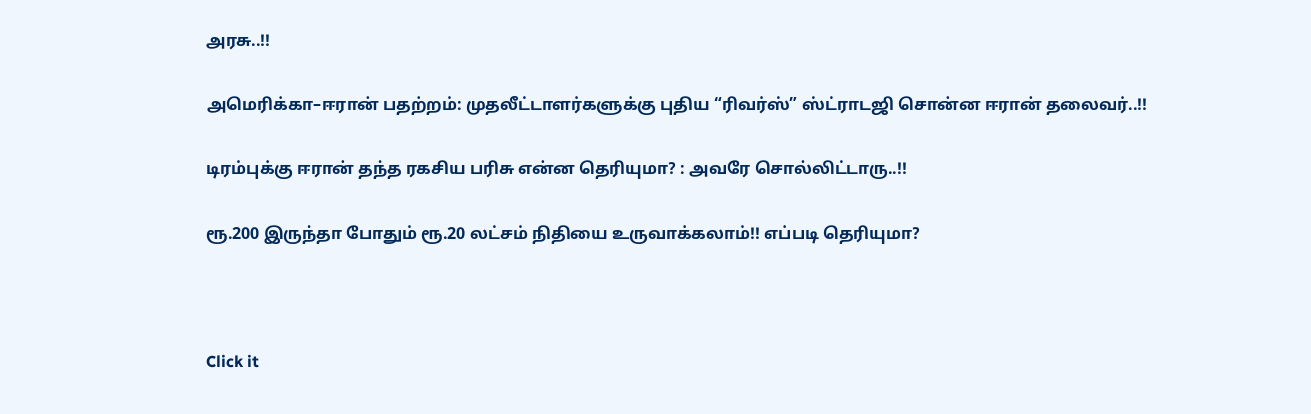அரசு..!!

அமெரிக்கா–ஈரான் பதற்றம்: முதலீட்டாளர்களுக்கு புதிய “ரிவர்ஸ்” ஸ்ட்ராடஜி சொன்ன ஈரான் தலைவர்..!!

டிரம்புக்கு ஈரான் தந்த ரகசிய பரிசு என்ன தெரியுமா? : அவரே சொல்லிட்டாரு..!!

ரூ.200 இருந்தா போதும் ரூ.20 லட்சம் நிதியை உருவாக்கலாம்!! எப்படி தெரியுமா?



Click it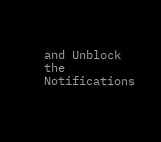and Unblock the Notifications